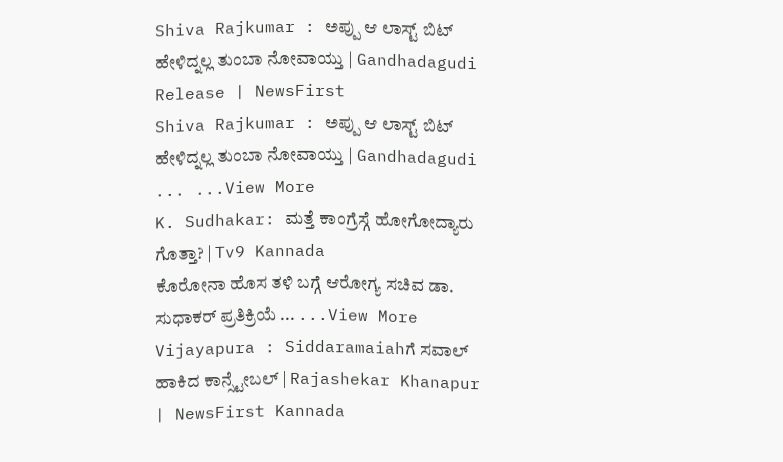Shiva Rajkumar : ಅಪ್ಪು ಆ ಲಾಸ್ಟ್ ಬಿಟ್ ಹೇಳಿದ್ನಲ್ಲ ತುಂಬಾ ನೋವಾಯ್ತು | Gandhadagudi Release | NewsFirst
Shiva Rajkumar : ಅಪ್ಪು ಆ ಲಾಸ್ಟ್ ಬಿಟ್ ಹೇಳಿದ್ನಲ್ಲ ತುಂಬಾ ನೋವಾಯ್ತು | Gandhadagudi ... ...View More
K. Sudhakar: ಮತ್ತೆ ಕಾಂಗ್ರೆಸ್ಗೆ ಹೋಗೋದ್ಯಾರು ಗೊತ್ತಾ? | Tv9 Kannada
ಕೊರೋನಾ ಹೊಸ ತಳಿ ಬಗ್ಗೆ ಆರೋಗ್ಯ ಸಚಿವ ಡಾ. ಸುಧಾಕರ್ ಪ್ರತಿಕ್ರಿಯೆ ... ...View More
Vijayapura : Siddaramaiahಗೆ ಸವಾಲ್ ಹಾಕಿದ ಕಾನ್ಸ್ಟೇಬಲ್ | Rajashekar Khanapur | NewsFirst Kannada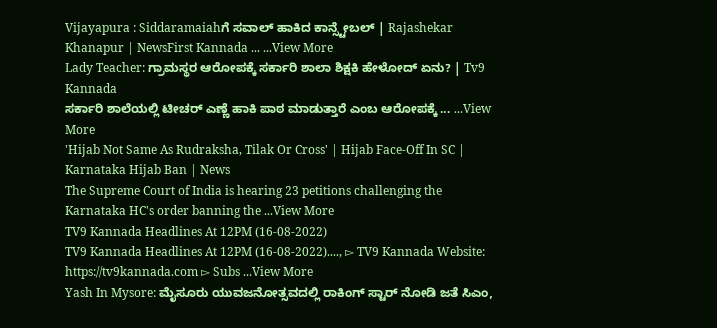Vijayapura : Siddaramaiahಗೆ ಸವಾಲ್ ಹಾಕಿದ ಕಾನ್ಸ್ಟೇಬಲ್ | Rajashekar Khanapur | NewsFirst Kannada ... ...View More
Lady Teacher: ಗ್ರಾಮಸ್ಥರ ಆರೋಪಕ್ಕೆ ಸರ್ಕಾರಿ ಶಾಲಾ ಶಿಕ್ಷಕಿ ಹೇಳೋದ್ ಏನು? | Tv9 Kannada
ಸರ್ಕಾರಿ ಶಾಲೆಯಲ್ಲಿ ಟೀಚರ್ ಎಣ್ಣೆ ಹಾಕಿ ಪಾಠ ಮಾಡುತ್ತಾರೆ ಎಂಬ ಆರೋಪಕ್ಕೆ ... ...View More
'Hijab Not Same As Rudraksha, Tilak Or Cross' | Hijab Face-Off In SC | Karnataka Hijab Ban | News
The Supreme Court of India is hearing 23 petitions challenging the Karnataka HC's order banning the ...View More
TV9 Kannada Headlines At 12PM (16-08-2022)
TV9 Kannada Headlines At 12PM (16-08-2022)...., ▻ TV9 Kannada Website: https://tv9kannada.com ▻ Subs ...View More
Yash In Mysore: ಮೈಸೂರು ಯುವಜನೋತ್ಸವದಲ್ಲಿ ರಾಕಿಂಗ್ ಸ್ಟಾರ್ ನೋಡಿ ಜತೆ ಸಿಎಂ,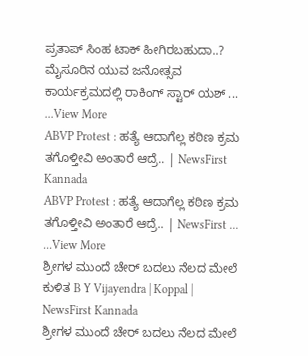ಪ್ರತಾಪ್ ಸಿಂಹ ಟಾಕ್ ಹೀಗಿರಬಹುದಾ..?
ಮೈಸೂರಿನ ಯುವ ಜನೋತ್ಸವ ಕಾರ್ಯಕ್ರಮದಲ್ಲಿ ರಾಕಿಂಗ್ ಸ್ಟಾರ್ ಯಶ್ ... ...View More
ABVP Protest : ಹತ್ಯೆ ಆದಾಗೆಲ್ಲ ಕಠಿಣ ಕ್ರಮ ತಗೊಳ್ತೀವಿ ಅಂತಾರೆ ಆದ್ರೆ.. | NewsFirst Kannada
ABVP Protest : ಹತ್ಯೆ ಆದಾಗೆಲ್ಲ ಕಠಿಣ ಕ್ರಮ ತಗೊಳ್ತೀವಿ ಅಂತಾರೆ ಆದ್ರೆ.. | NewsFirst ... ...View More
ಶ್ರೀಗಳ ಮುಂದೆ ಚೇರ್ ಬದಲು ನೆಲದ ಮೇಲೆ ಕುಳಿತ B Y Vijayendra | Koppal | NewsFirst Kannada
ಶ್ರೀಗಳ ಮುಂದೆ ಚೇರ್ ಬದಲು ನೆಲದ ಮೇಲೆ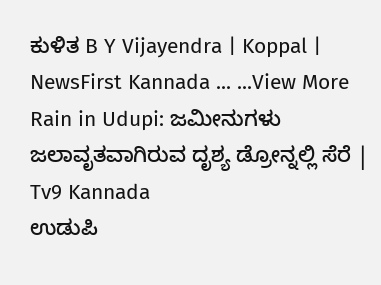ಕುಳಿತ B Y Vijayendra | Koppal | NewsFirst Kannada ... ...View More
Rain in Udupi: ಜಮೀನುಗಳು ಜಲಾವೃತವಾಗಿರುವ ದೃಶ್ಯ ಡ್ರೋನ್ನಲ್ಲಿ ಸೆರೆ | Tv9 Kannada
ಉಡುಪಿ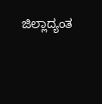ಜಿಲ್ಲಾದ್ಯಂತ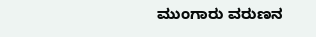ಮುಂಗಾರು ವರುಣನ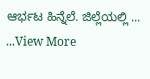ಆರ್ಭಟ ಹಿನ್ನೆಲೆ. ಜಿಲ್ಲೆಯಲ್ಲಿ ... ...View More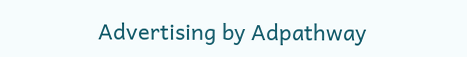Advertising by Adpathway